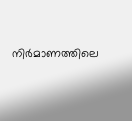നിർമാണത്തിലെ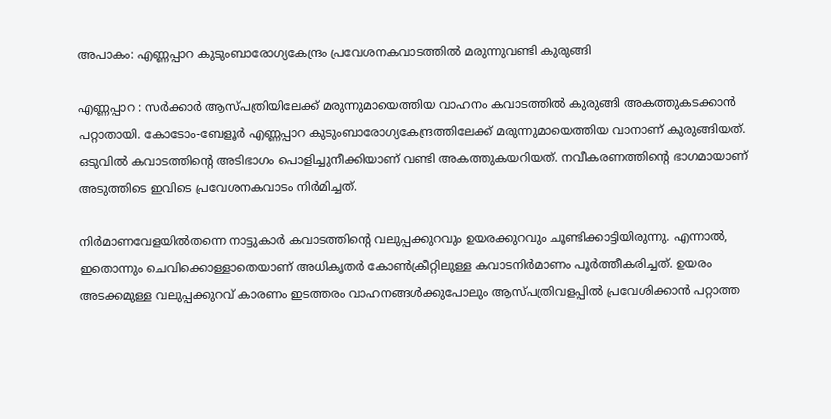അപാകം: എണ്ണപ്പാറ കുടുംബാരോഗ്യകേന്ദ്രം പ്രവേശനകവാടത്തിൽ മരുന്നുവണ്ടി കുരുങ്ങി

എണ്ണപ്പാറ : സർക്കാർ ആസ്പത്രിയിലേക്ക് മരുന്നുമായെത്തിയ വാഹനം കവാടത്തിൽ കുരുങ്ങി അകത്തുകടക്കാൻ പറ്റാതായി. കോടോം-ബേളൂർ എണ്ണപ്പാറ കുടുംബാരോഗ്യകേന്ദ്രത്തിലേക്ക് മരുന്നുമായെത്തിയ വാനാണ് കുരുങ്ങിയത്. ഒടുവിൽ കവാടത്തിന്റെ അടിഭാഗം പൊളിച്ചുനീക്കിയാണ് വണ്ടി അകത്തുകയറിയത്. നവീകരണത്തിന്റെ ഭാഗമായാണ് അടുത്തിടെ ഇവിടെ പ്രവേശനകവാടം നിർമിച്ചത്.

നിർമാണവേളയിൽതന്നെ നാട്ടുകാർ കവാടത്തിന്റെ വലുപ്പക്കുറവും ഉയരക്കുറവും ചൂണ്ടിക്കാട്ടിയിരുന്നു. എന്നാൽ, ഇതൊന്നും ചെവിക്കൊള്ളാതെയാണ് അധികൃതർ കോൺക്രീറ്റിലുള്ള കവാടനിർമാണം പൂർത്തീകരിച്ചത്. ഉയരം അടക്കമുള്ള വലുപ്പക്കുറവ് കാരണം ഇടത്തരം വാഹനങ്ങൾക്കുപോലും ആസ്പത്രിവളപ്പിൽ പ്രവേശിക്കാൻ പറ്റാത്ത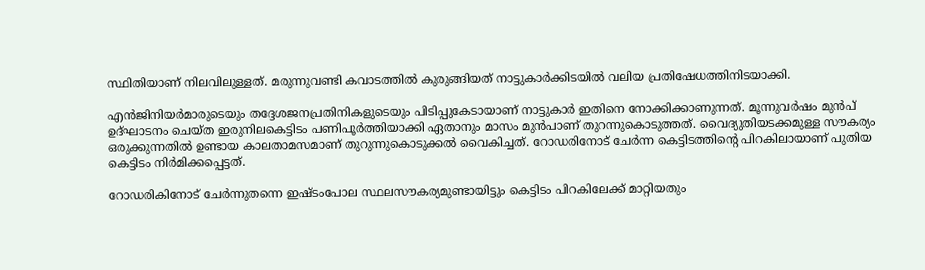സ്ഥിതിയാണ് നിലവിലുള്ളത്. മരുന്നുവണ്ടി കവാടത്തിൽ കുരുങ്ങിയത് നാട്ടുകാർക്കിടയിൽ വലിയ പ്രതിഷേധത്തിനിടയാക്കി.

എൻജിനിയർമാരുടെയും തദ്ദേശജനപ്രതിനികളുടെയും പിടിപ്പുകേടായാണ് നാട്ടുകാർ ഇതിനെ നോക്കിക്കാണുന്നത്. മൂന്നുവർഷം മുൻപ് ഉദ്ഘാടനം ചെയ്ത ഇരുനിലകെട്ടിടം പണിപൂർത്തിയാക്കി ഏതാനും മാസം മുൻപാണ് തുറന്നുകൊടുത്തത്. വൈദ്യുതിയടക്കമുള്ള സൗകര്യം ഒരുക്കുന്നതിൽ ഉണ്ടായ കാലതാമസമാണ് തുറുന്നുകൊടുക്കൽ വൈകിച്ചത്. റോഡരിനോട് ചേർന്ന കെട്ടിടത്തിന്റെ പിറകിലായാണ് പുതിയ കെട്ടിടം നിർമിക്കപ്പെട്ടത്.

റോഡരികിനോട് ചേർന്നുതന്നെ ഇഷ്ടംപോല സ്ഥലസൗകര്യമുണ്ടായിട്ടും കെട്ടിടം പിറകിലേക്ക് മാറ്റിയതും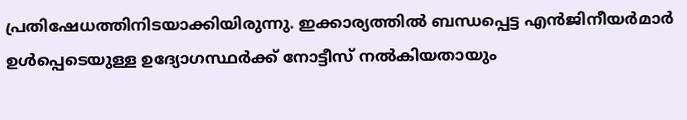പ്രതിഷേധത്തിനിടയാക്കിയിരുന്നു. ഇക്കാര്യത്തിൽ ബന്ധപ്പെട്ട എൻജിനീയർമാർ ഉൾപ്പെടെയുള്ള ഉദ്യോഗസ്ഥർക്ക് നോട്ടീസ് നൽകിയതായും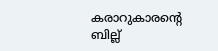കരാറുകാരന്റെ ബില്ല്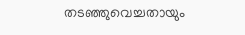തടഞ്ഞുവെച്ചതായും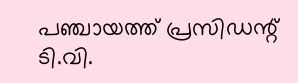പഞ്ചായത്ത് പ്രസിഡന്റ് ടി.വി.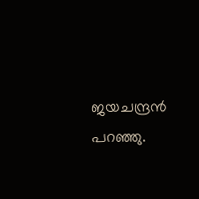ജയചന്ദ്രൻ പറഞ്ഞു.